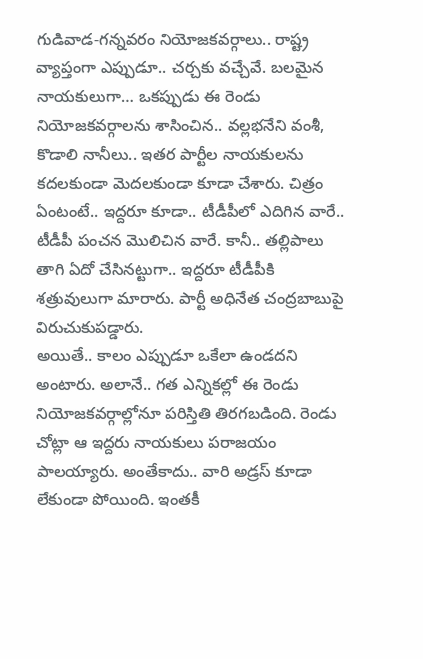గుడివాడ-గన్నవరం నియోజకవర్గాలు.. రాష్ట్ర వ్యాప్తంగా ఎప్పుడూ.. చర్చకు వచ్చేవే. బలమైన నాయకులుగా… ఒకప్పుడు ఈ రెండు నియోజకవర్గాలను శాసించిన.. వల్లభనేని వంశీ, కొడాలి నానీలు.. ఇతర పార్టీల నాయకులను కదలకుండా మెదలకుండా కూడా చేశారు. చిత్రం ఏంటంటే.. ఇద్దరూ కూడా.. టీడీపీలో ఎదిగిన వారే.. టీడీపీ పంచన మొలిచిన వారే. కానీ.. తల్లిపాలు తాగి ఏదో చేసినట్టుగా.. ఇద్దరూ టీడీపీకి శత్రువులుగా మారారు. పార్టీ అధినేత చంద్రబాబుపై విరుచుకుపడ్డారు.
అయితే.. కాలం ఎప్పుడూ ఒకేలా ఉండదని అంటారు. అలానే.. గత ఎన్నికల్లో ఈ రెండు నియోజకవర్గాల్లోనూ పరిస్తితి తిరగబడింది. రెండు చోట్లా ఆ ఇద్దరు నాయకులు పరాజయం పాలయ్యారు. అంతేకాదు.. వారి అడ్రస్ కూడా లేకుండా పోయింది. ఇంతకీ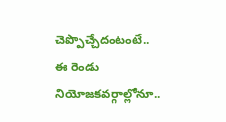చెప్పొచ్చేదంటంటే.. ఈ రెండు నియోజకవర్గాల్లోనూ..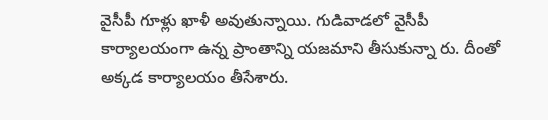వైసీపీ గూళ్లు ఖాళీ అవుతున్నాయి. గుడివాడలో వైసీపీ కార్యాలయంగా ఉన్న ప్రాంతాన్ని యజమాని తీసుకున్నా రు. దీంతో అక్కడ కార్యాలయం తీసేశారు.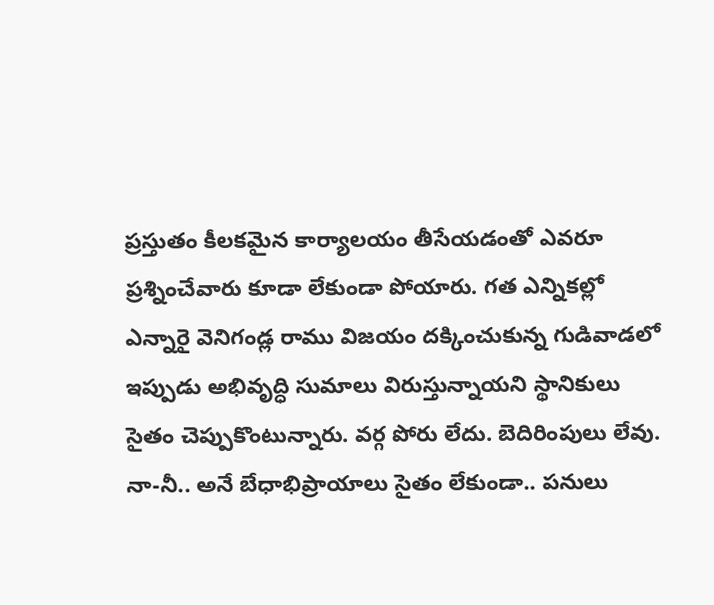ప్రస్తుతం కీలకమైన కార్యాలయం తీసేయడంతో ఎవరూ ప్రశ్నించేవారు కూడా లేకుండా పోయారు. గత ఎన్నికల్లో ఎన్నారై వెనిగండ్ల రాము విజయం దక్కించుకున్న గుడివాడలో ఇప్పుడు అభివృద్ధి సుమాలు విరుస్తున్నాయని స్థానికులు సైతం చెప్పుకొంటున్నారు. వర్గ పోరు లేదు. బెదిరింపులు లేవు. నా-నీ.. అనే బేధాభిప్రాయాలు సైతం లేకుండా.. పనులు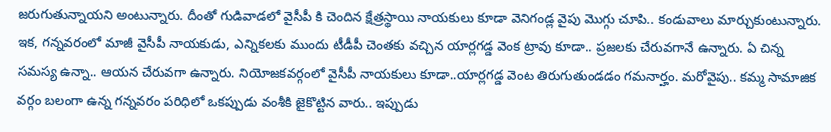జరుగుతున్నాయని అంటున్నారు. దీంతో గుడివాడలో వైసీపీ కి చెందిన క్షేత్రస్థాయి నాయకులు కూడా వెనిగండ్ల వైపు మొగ్గు చూపి.. కండువాలు మార్చుకుంటున్నారు.
ఇక, గన్నవరంలో మాజీ వైసీపీ నాయకుడు, ఎన్నికలకు ముందు టీడీపీ చెంతకు వచ్చిన యార్లగడ్డ వెంక ట్రావు కూడా.. ప్రజలకు చేరువగానే ఉన్నారు. ఏ చిన్న సమస్య ఉన్నా.. ఆయన చేరువగా ఉన్నారు. నియోజకవర్గంలో వైసీపీ నాయకులు కూడా..యార్లగడ్డ వెంట తిరుగుతుండడం గమనార్హం. మరోవైపు.. కమ్మ సామాజిక వర్గం బలంగా ఉన్న గన్నవరం పరిధిలో ఒకప్పుడు వంశీకి జైకొట్టిన వారు.. ఇప్పుడు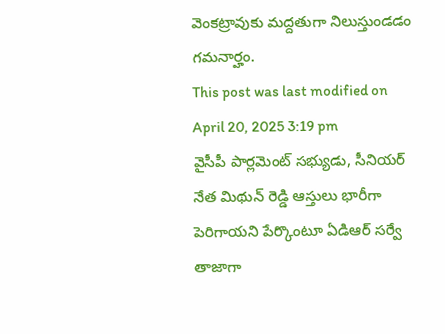వెంకట్రావుకు మద్దతుగా నిలుస్తుండడం గమనార్హం.
This post was last modified on April 20, 2025 3:19 pm
వైసీపీ పార్లమెంట్ సభ్యుడు, సీనియర్ నేత మిథున్ రెడ్డి ఆస్తులు భారీగా పెరిగాయని పేర్కొంటూ ఏడిఆర్ సర్వే తాజాగా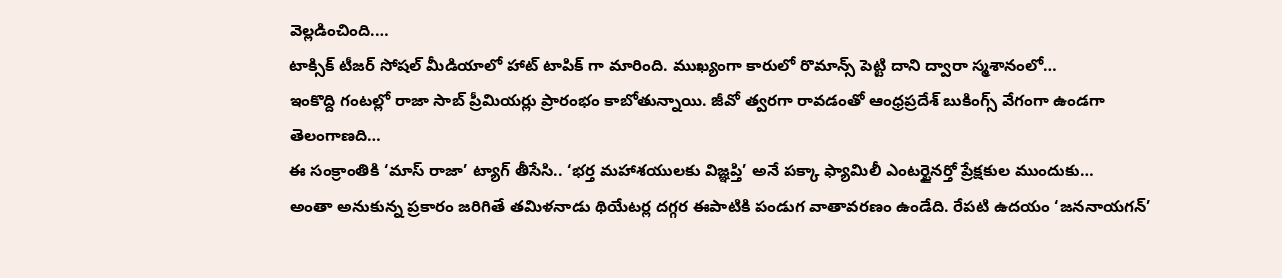వెల్లడించింది.…
టాక్సిక్ టీజర్ సోషల్ మీడియాలో హాట్ టాపిక్ గా మారింది. ముఖ్యంగా కారులో రొమాన్స్ పెట్టి దాని ద్వారా స్మశానంలో…
ఇంకొద్ది గంటల్లో రాజా సాబ్ ప్రీమియర్లు ప్రారంభం కాబోతున్నాయి. జీవో త్వరగా రావడంతో ఆంధ్రప్రదేశ్ బుకింగ్స్ వేగంగా ఉండగా తెలంగాణది…
ఈ సంక్రాంతికి ‘మాస్ రాజా’ ట్యాగ్ తీసేసి.. ‘భర్త మహాశయులకు విజ్ఞప్తి’ అనే పక్కా ఫ్యామిలీ ఎంటర్టైనర్తో ప్రేక్షకుల ముందుకు…
అంతా అనుకున్న ప్రకారం జరిగితే తమిళనాడు థియేటర్ల దగ్గర ఈపాటికి పండుగ వాతావరణం ఉండేది. రేపటి ఉదయం ‘జననాయగన్’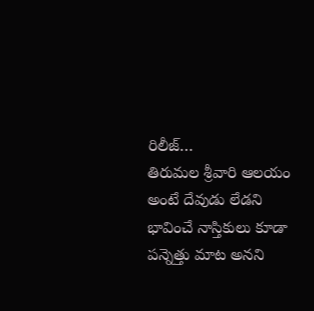రిలీజ్…
తిరుమల శ్రీవారి ఆలయం అంటే దేవుడు లేడని భావించే నాస్తికులు కూడా పన్నెత్తు మాట అనని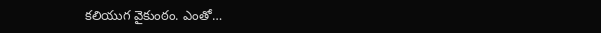కలియుగ వైకుంఠం. ఎంతో…